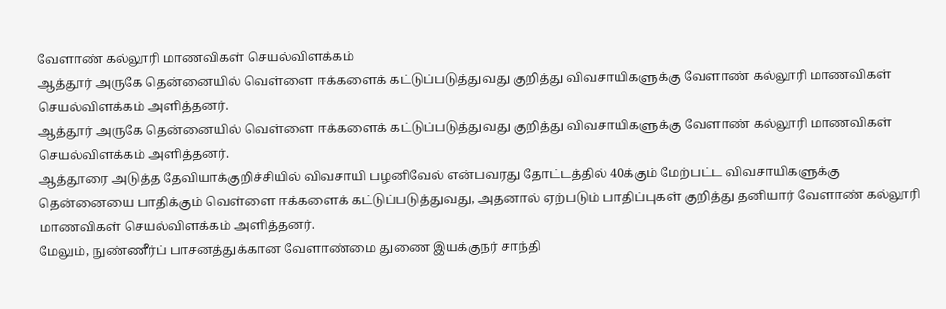வேளாண் கல்லூரி மாணவிகள் செயல்விளக்கம்
ஆத்தூர் அருகே தென்னையில் வெள்ளை ஈக்களைக் கட்டுப்படுத்துவது குறித்து விவசாயிகளுக்கு வேளாண் கல்லூரி மாணவிகள் செயல்விளக்கம் அளித்தனர்.
ஆத்தூர் அருகே தென்னையில் வெள்ளை ஈக்களைக் கட்டுப்படுத்துவது குறித்து விவசாயிகளுக்கு வேளாண் கல்லூரி மாணவிகள் செயல்விளக்கம் அளித்தனர்.
ஆத்தூரை அடுத்த தேவியாக்குறிச்சியில் விவசாயி பழனிவேல் என்பவரது தோட்டத்தில் 40க்கும் மேற்பட்ட விவசாயிகளுக்கு தென்னையை பாதிக்கும் வெள்ளை ஈக்களைக் கட்டுப்படுத்துவது, அதனால் ஏற்படும் பாதிப்புகள் குறித்து தனியார் வேளாண் கல்லூரி மாணவிகள் செயல்விளக்கம் அளித்தனர்.
மேலும், நுண்ணீர்ப் பாசனத்துக்கான வேளாண்மை துணை இயக்குநர் சாந்தி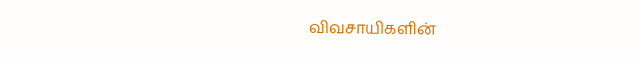விவசாயிகளின்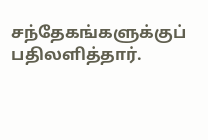சந்தேகங்களுக்குப் பதிலளித்தார்.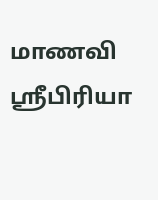மாணவி ஸ்ரீபிரியா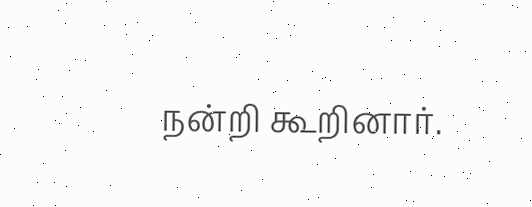நன்றி கூறினார்.